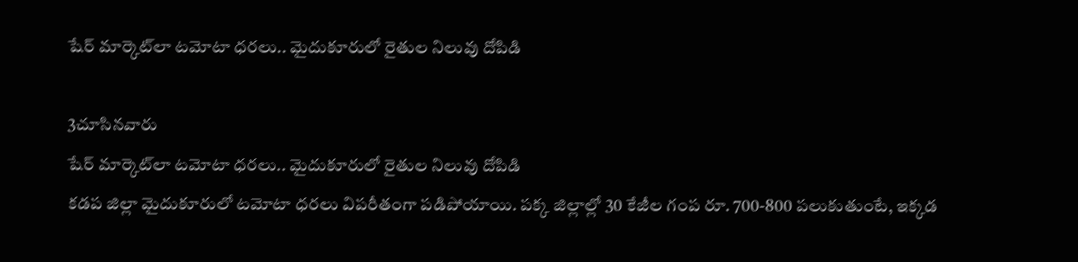షేర్ మార్కెట్‌లా టమోటా ధరలు.. మైదుకూరులో రైతుల నిలువు దోపిడి

3చూసినవారు
షేర్ మార్కెట్‌లా టమోటా ధరలు.. మైదుకూరులో రైతుల నిలువు దోపిడి
కడప జిల్లా మైదుకూరులో టమోటా ధరలు విపరీతంగా పడిపోయాయి. పక్క జిల్లాల్లో 30 కేజీల గంప రూ. 700-800 పలుకుతుంటే, ఇక్కడ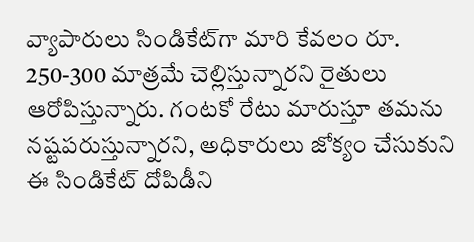వ్యాపారులు సిండికేట్‌గా మారి కేవలం రూ. 250-300 మాత్రమే చెల్లిస్తున్నారని రైతులు ఆరోపిస్తున్నారు. గంటకో రేటు మారుస్తూ తమను నష్టపరుస్తున్నారని, అధికారులు జోక్యం చేసుకుని ఈ సిండికేట్ దోపిడీని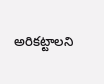అరికట్టాలని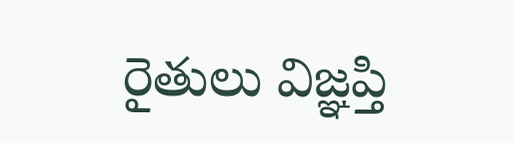రైతులు విజ్ఞప్తి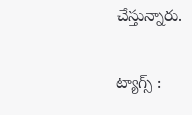చేస్తున్నారు.

ట్యాగ్స్ :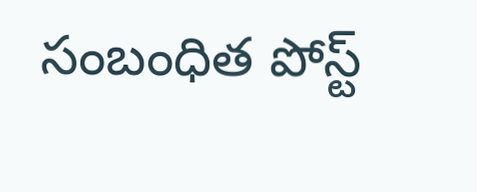సంబంధిత పోస్ట్